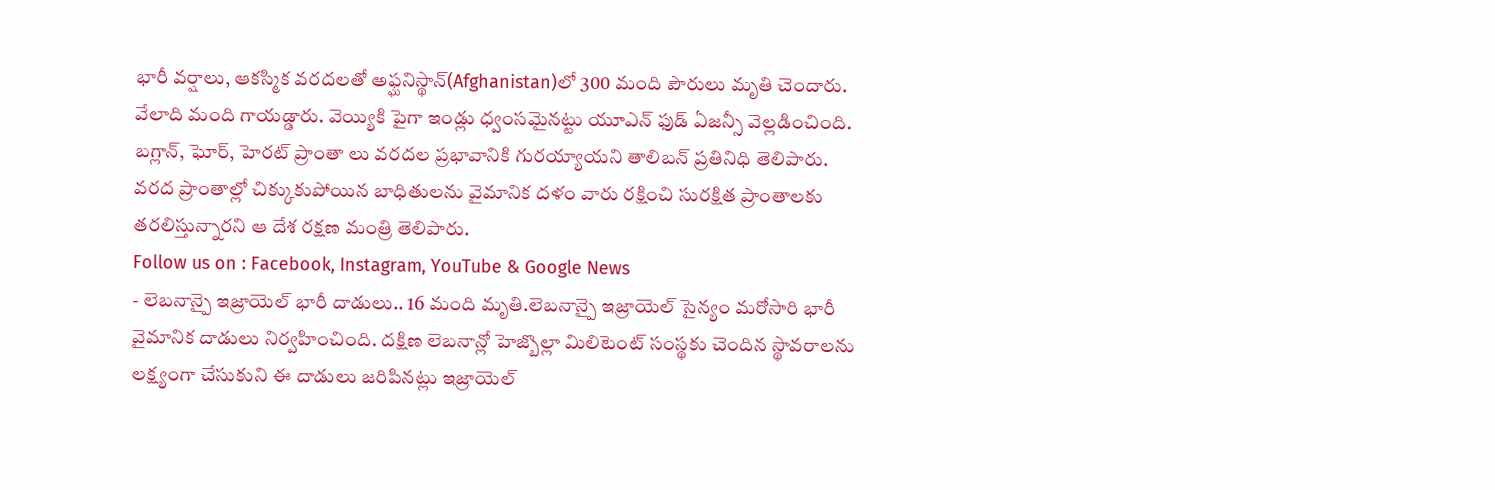భారీ వర్షాలు, ఆకస్మిక వరదలతో అఫ్ఘనిస్థాన్(Afghanistan)లో 300 మంది పౌరులు మృతి చెందారు. వేలాది మంది గాయడ్డారు. వెయ్యికి పైగా ఇండ్లు ధ్వంసమైనట్టు యూఎన్ ఫుడ్ ఏజన్సీ వెల్లడించింది. బగ్లాన్, ఘోర్, హెరట్ ప్రాంతా లు వరదల ప్రభావానికి గురయ్యాయని తాలిబన్ ప్రతినిధి తెలిపారు. వరద ప్రాంతాల్లో చిక్కుకుపోయిన బాధితులను వైమానిక దళం వారు రక్షించి సురక్షిత ప్రాంతాలకు తరలిస్తున్నారని ఆ దేశ రక్షణ మంత్రి తెలిపారు.
Follow us on : Facebook, Instagram, YouTube & Google News
- లెబనాన్పై ఇజ్రాయెల్ భారీ దాడులు.. 16 మంది మృతి.లెబనాన్పై ఇజ్రాయెల్ సైన్యం మరోసారి భారీ వైమానిక దాడులు నిర్వహించింది. దక్షిణ లెబనాన్లో హెజ్బొల్లా మిలిటెంట్ సంస్థకు చెందిన స్థావరాలను లక్ష్యంగా చేసుకుని ఈ దాడులు జరిపినట్లు ఇజ్రాయెల్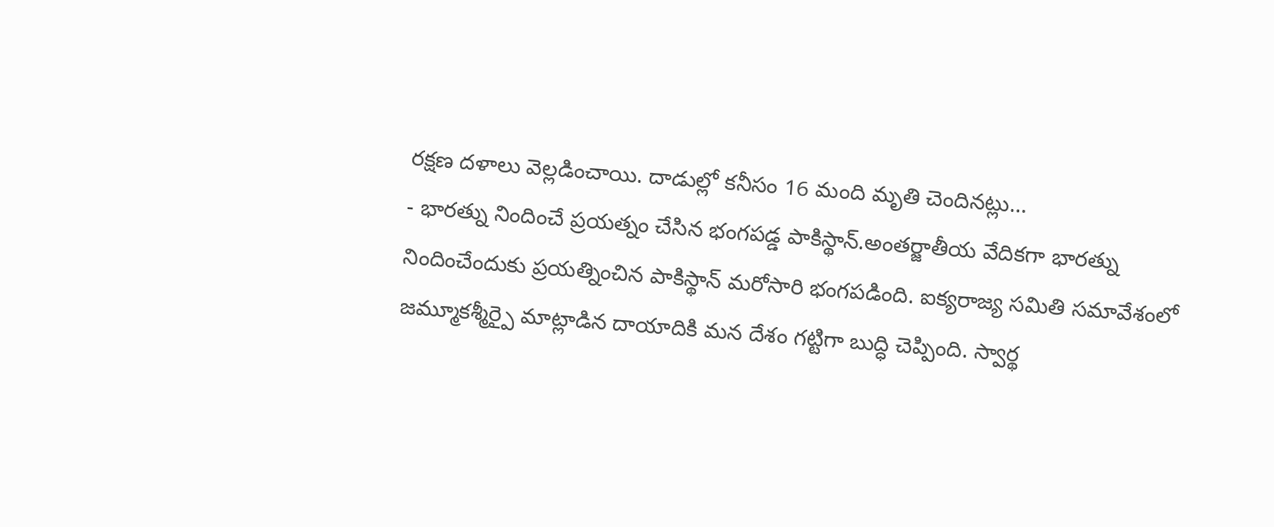రక్షణ దళాలు వెల్లడించాయి. దాడుల్లో కనీసం 16 మంది మృతి చెందినట్లు…
- భారత్ను నిందించే ప్రయత్నం చేసిన భంగపడ్డ పాకిస్థాన్.అంతర్జాతీయ వేదికగా భారత్ను నిందించేందుకు ప్రయత్నించిన పాకిస్థాన్ మరోసారి భంగపడింది. ఐక్యరాజ్య సమితి సమావేశంలో జమ్మూకశ్మీర్పై మాట్లాడిన దాయాదికి మన దేశం గట్టిగా బుద్ధి చెప్పింది. స్వార్థ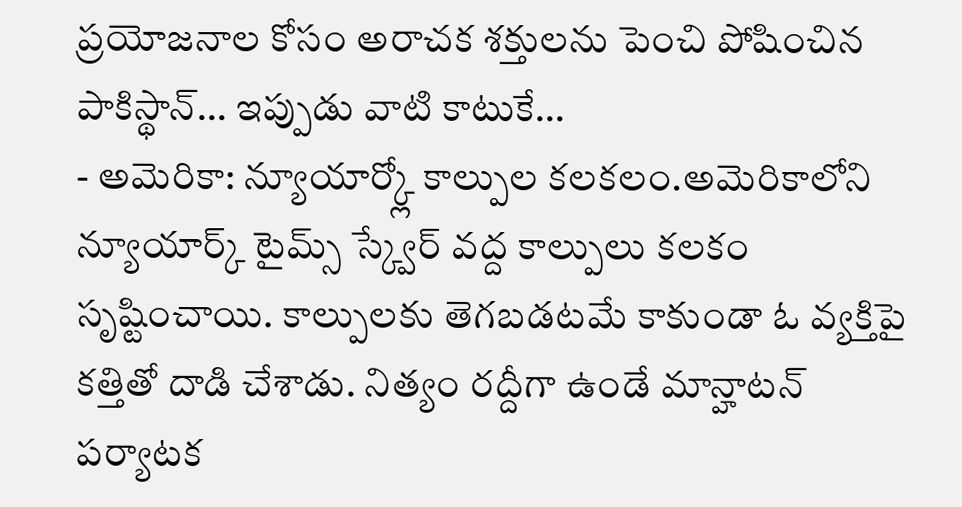ప్రయోజనాల కోసం అరాచక శక్తులను పెంచి పోషించిన పాకిస్థాన్… ఇప్పుడు వాటి కాటుకే…
- అమెరికా: న్యూయార్క్లో కాల్పుల కలకలం.అమెరికాలోని న్యూయార్క్ టైమ్స్ స్క్వేర్ వద్ద కాల్పులు కలకం సృష్టించాయి. కాల్పులకు తెగబడటమే కాకుండా ఓ వ్యక్తిపై కత్తితో దాడి చేశాడు. నిత్యం రద్దీగా ఉండే మాన్హాటన్ పర్యాటక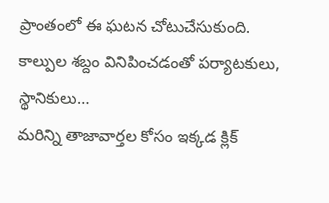ప్రాంతంలో ఈ ఘటన చోటుచేసుకుంది. కాల్పుల శబ్దం వినిపించడంతో పర్యాటకులు, స్థానికులు…
మరిన్ని తాజావార్తల కోసం ఇక్కడ క్లిక్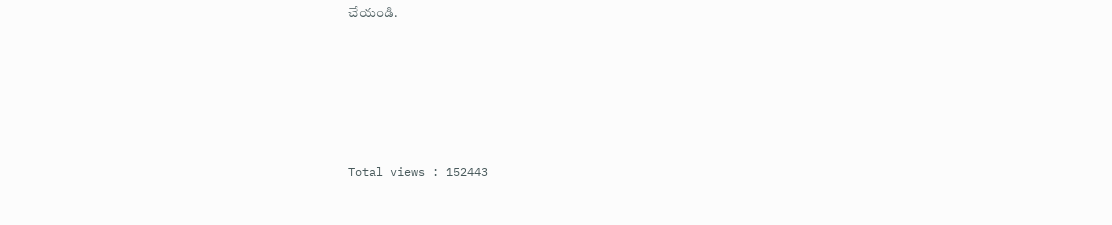చేయండి.






Total views : 152443